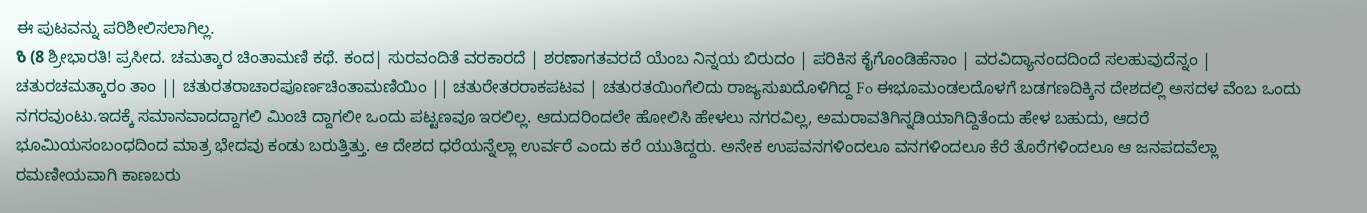ಈ ಪುಟವನ್ನು ಪರಿಶೀಲಿಸಲಾಗಿಲ್ಲ.
ზ (8 ಶ್ರೀಭಾರತಿ! ಪ್ರಸೀದ. ಚಮತ್ಕಾರ ಚಿಂತಾಮಣಿ ಕಥೆ. ಕಂದ| ಸುರವಂದಿತೆ ವರಕಾರದೆ | ಶರಣಾಗತವರದೆ ಯೆಂಬ ನಿನ್ನಯ ಬಿರುದಂ | ಪರಿಕಿಸ ಕೈಗೊಂಡಿಹೆನಾಂ | ವರವಿದ್ಯಾನಂದದಿಂದೆ ಸಲಹುವುದೆನ್ನಂ | ಚತುರಚಮತ್ಕಾರಂ ತಾಂ || ಚತುರತರಾಚಾರಪೂರ್ಣಚಿಂತಾಮಣಿಯಿಂ || ಚತುರೇತರರಾಕಪಟವ | ಚತುರತಯಿಂಗೆಲಿದು ರಾಜ್ಯಸುಖದೊಳಿಗಿದ್ದ Fo ಈಭೂಮಂಡಲದೊಳಗೆ ಬಡಗಣದಿಕ್ಕಿನ ದೇಶದಲ್ಲಿ ಅಸದಳ ವೆಂಬ ಒಂದು ನಗರವುಂಟು.ಇದಕ್ಕೆ ಸಮಾನವಾದದ್ದಾಗಲಿ ಮಿಂಚಿ ದ್ದಾಗಲೀ ಒಂದು ಪಟ್ಟಣವೂ ಇರಲಿಲ್ಲ. ಆದುದರಿಂದಲೇ ಹೋಲಿಸಿ ಹೇಳಲು ನಗರವಿಲ್ಲ, ಅಮರಾವತಿಗಿನ್ನಡಿಯಾಗಿದ್ದಿತೆಂದು ಹೇಳ ಬಹುದು, ಆದರೆ ಭೂಮಿಯಸಂಬಂಧದಿಂದ ಮಾತ್ರ ಭೇದವು ಕಂಡು ಬರುತ್ತಿತ್ತು. ಆ ದೇಶದ ಧರೆಯನ್ನೆಲ್ಲಾ ಉರ್ವರೆ ಎಂದು ಕರೆ ಯುತಿದ್ದರು. ಅನೇಕ ಉಪವನಗಳಿಂದಲೂ ವನಗಳಿಂದಲೂ ಕೆರೆ ತೊರೆಗಳಿಂದಲೂ ಆ ಜನಪದವೆಲ್ಲಾ ರಮಣೀಯವಾಗಿ ಕಾಣಬರು